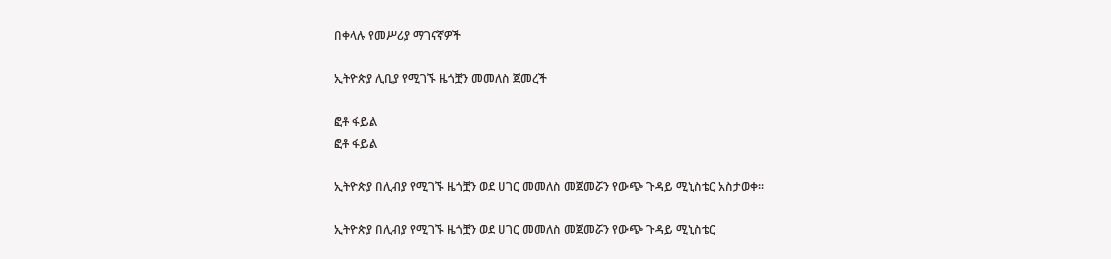በቀላሉ የመሥሪያ ማገናኛዎች

ኢትዮጵያ ሊቢያ የሚገኙ ዜጎቿን መመለስ ጀመረች

ፎቶ ፋይል
ፎቶ ፋይል

ኢትዮጵያ በሊብያ የሚገኙ ዜጎቿን ወደ ሀገር መመለስ መጀመሯን የውጭ ጉዳይ ሚኒስቴር አስታወቀ፡፡

ኢትዮጵያ በሊብያ የሚገኙ ዜጎቿን ወደ ሀገር መመለስ መጀመሯን የውጭ ጉዳይ ሚኒስቴር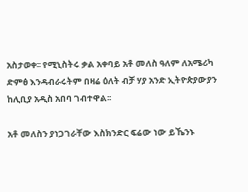አስታወቀ፡፡ የሚኒስትሩ ቃል አቀባይ አቶ መለስ ዓለም ለአሜሪካ ድምፅ እንዳብራሩትም በዛሬ ዕለት ብቻ ሃያ አንድ ኢትዮጵያውያን ከሊቢያ አዲስ አበባ ገብተዋል፡፡

አቶ መለስን ያነጋገራቸው እስክንድር ፍሬው ነው ይኼንኑ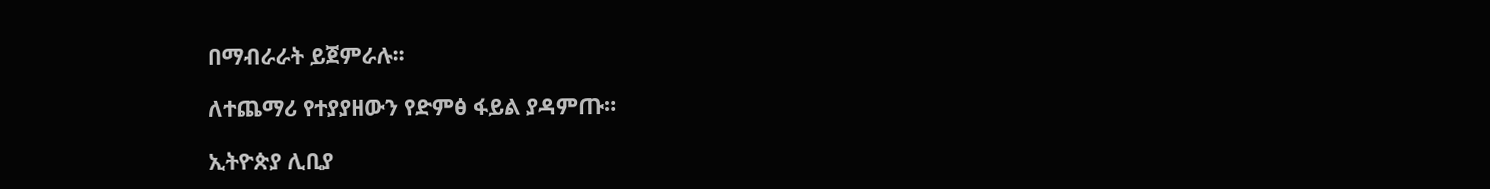በማብራራት ይጀምራሉ፡፡

ለተጨማሪ የተያያዘውን የድምፅ ፋይል ያዳምጡ።

ኢትዮጵያ ሊቢያ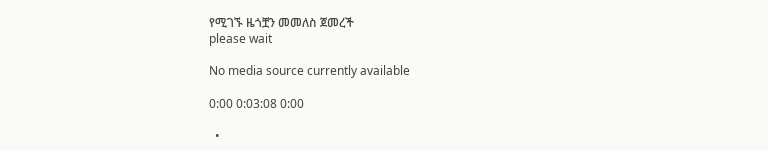የሚገኙ ዜጎቿን መመለስ ጀመረች
please wait

No media source currently available

0:00 0:03:08 0:00

  •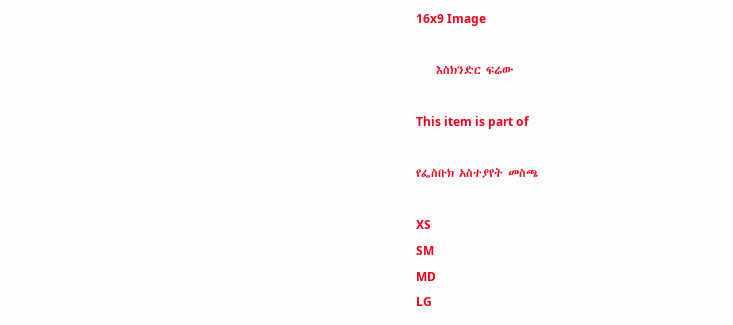16x9 Image

    እስክንድር ፍሬው

This item is part of

የፌስቡክ አስተያየት መስጫ

XS
SM
MD
LG